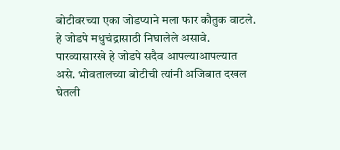बोटीवरच्या एका जोडप्याने मला फार कौतुक वाटले. हे जोडपे मधुचंद्रासाठी निघालेले असावे. पारव्यासारखे हे जोडपे सदैव आपल्याआपल्यात असे. भोवतालच्या बोटीची त्यांनी अजिबात दखल घेतली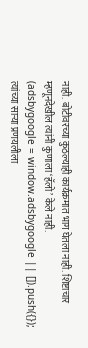नाही. बोटीवरच्या कुठल्याही कार्यक्रमात भाग घेतला नाही. शिष्टाचार म्हणूनदेखील त्यांनी कुणाला ‘हॅलो’ केले नाही.
(adsbygoogle = window.adsbygoogle || []).push({});
त्यांच्या साऱ्या प्रणयलीला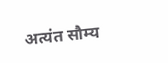अत्यंत सौम्य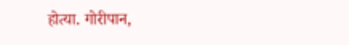होत्या. गोरीपान,